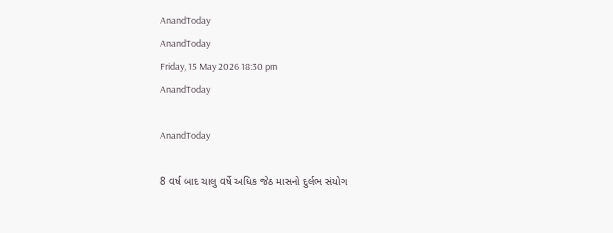AnandToday
AnandToday
Friday, 15 May 2026 18:30 pm
AnandToday

AnandToday

8 વર્ષ બાદ ચાલુ વર્ષે અધિક જેઠ માસનો દુર્લભ સંયોગ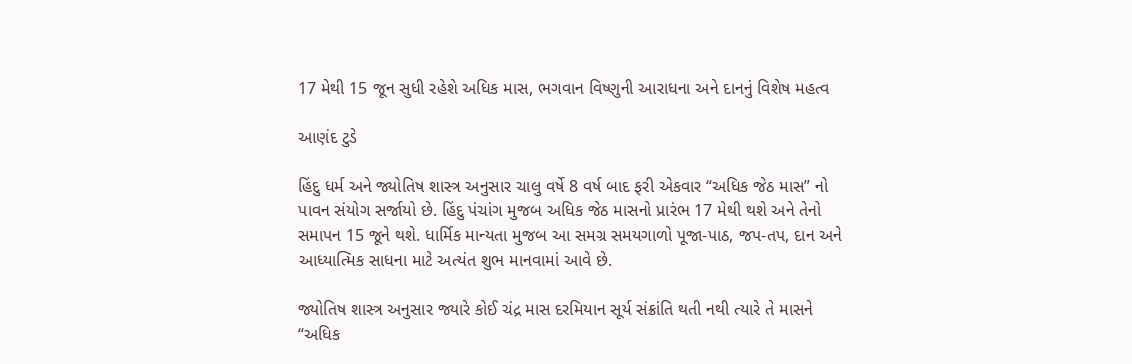17 મેથી 15 જૂન સુધી રહેશે અધિક માસ, ભગવાન વિષ્ણુની આરાધના અને દાનનું વિશેષ મહત્વ

આણંદ ટુડે

હિંદુ ધર્મ અને જ્યોતિષ શાસ્ત્ર અનુસાર ચાલુ વર્ષે 8 વર્ષ બાદ ફરી એકવાર “અધિક જેઠ માસ” નો પાવન સંયોગ સર્જાયો છે. હિંદુ પંચાંગ મુજબ અધિક જેઠ માસનો પ્રારંભ 17 મેથી થશે અને તેનો સમાપન 15 જૂને થશે. ધાર્મિક માન્યતા મુજબ આ સમગ્ર સમયગાળો પૂજા-પાઠ, જપ-તપ, દાન અને આધ્યાત્મિક સાધના માટે અત્યંત શુભ માનવામાં આવે છે.

જ્યોતિષ શાસ્ત્ર અનુસાર જ્યારે કોઈ ચંદ્ર માસ દરમિયાન સૂર્ય સંક્રાંતિ થતી નથી ત્યારે તે માસને “અધિક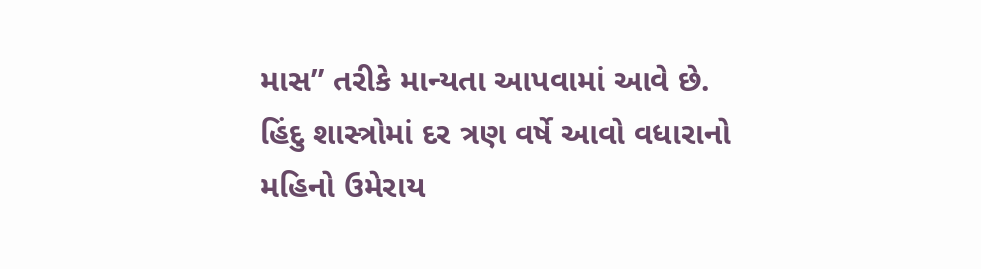માસ” તરીકે માન્યતા આપવામાં આવે છે. હિંદુ શાસ્ત્રોમાં દર ત્રણ વર્ષે આવો વધારાનો મહિનો ઉમેરાય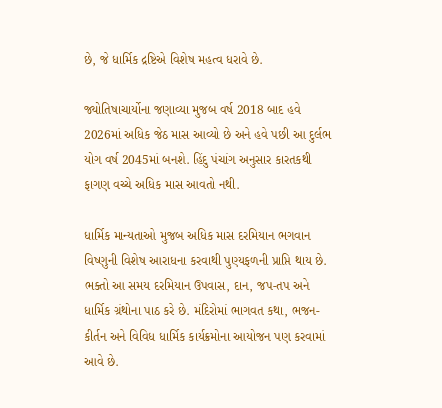છે, જે ધાર્મિક દ્રષ્ટિએ વિશેષ મહત્વ ધરાવે છે.

જ્યોતિષાચાર્યોના જણાવ્યા મુજબ વર્ષ 2018 બાદ હવે 2026માં અધિક જેઠ માસ આવ્યો છે અને હવે પછી આ દુર્લભ યોગ વર્ષ 2045માં બનશે. હિંદુ પંચાંગ અનુસાર કારતકથી ફાગણ વચ્ચે અધિક માસ આવતો નથી.

ધાર્મિક માન્યતાઓ મુજબ અધિક માસ દરમિયાન ભગવાન વિષ્ણુની વિશેષ આરાધના કરવાથી પુણ્યફળની પ્રાપ્તિ થાય છે. ભક્તો આ સમય દરમિયાન ઉપવાસ, દાન, જપ-તપ અને ધાર્મિક ગ્રંથોના પાઠ કરે છે. મંદિરોમાં ભાગવત કથા, ભજન-કીર્તન અને વિવિધ ધાર્મિક કાર્યક્રમોના આયોજન પણ કરવામાં આવે છે.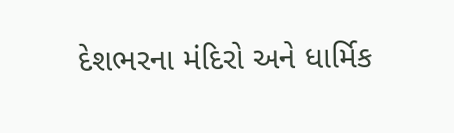દેશભરના મંદિરો અને ધાર્મિક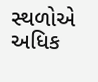સ્થળોએ અધિક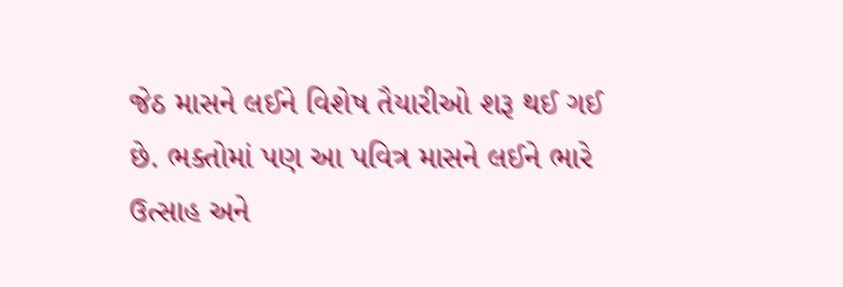જેઠ માસને લઈને વિશેષ તૈયારીઓ શરૂ થઈ ગઈ છે. ભક્તોમાં પણ આ પવિત્ર માસને લઈને ભારે ઉત્સાહ અને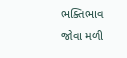ભક્તિભાવ જોવા મળી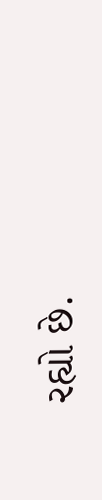રહ્યો છે.